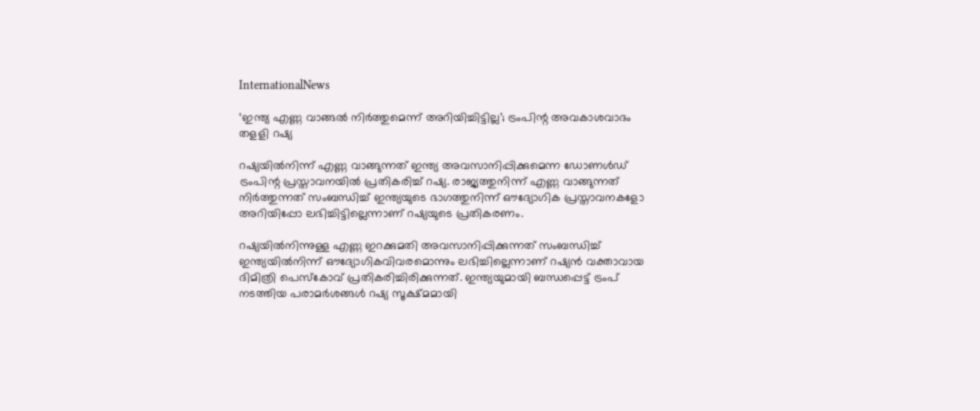InternationalNews

‘ഇന്ത്യ എണ്ണ വാങ്ങല്‍ നിര്‍ത്തുമെന്ന് അറിയിച്ചിട്ടില്ല’; ട്രംപിന്റ അവകാശവാദം തളളി റഷ്യ

റഷ്യയില്‍നിന്ന് എണ്ണ വാങ്ങുന്നത് ഇന്ത്യ അവസാനിപ്പിക്കുമെന്ന ഡോണള്‍ഡ് ട്രംപിന്റ പ്രസ്താവനയില്‍ പ്രതികരിച്ച് റഷ്യ. രാജ്യത്തുനിന്ന് എണ്ണ വാങ്ങുന്നത് നിര്‍ത്തുന്നത് സംബന്ധിച്ച് ഇന്ത്യയുടെ ഭാഗത്തുനിന്ന് ഔദ്യോഗിക പ്രസ്താവനകളോ അറിയിപ്പോ ലഭിച്ചിട്ടില്ലെന്നാണ് റഷ്യയുടെ പ്രതികരണം.

റഷ്യയില്‍നിന്നുള്ള എണ്ണ ഇറക്കുമതി അവസാനിപ്പിക്കുന്നത് സംബന്ധിച്ച് ഇന്ത്യയില്‍നിന്ന് ഔദ്യോഗികവിവരമൊന്നും ലഭിച്ചില്ലെന്നാണ് റഷ്യന്‍ വക്താവായ ദിമിത്രി പെസ്‌കോവ് പ്രതികരിച്ചിരിക്കുന്നത്. ഇന്ത്യയുമായി ബന്ധപ്പെട്ട് ട്രംപ് നടത്തിയ പരാമര്‍ശങ്ങള്‍ റഷ്യ സൂക്ഷ്മമായി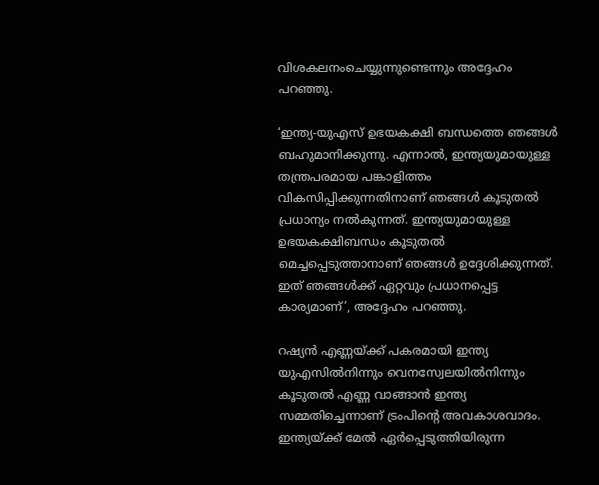വിശകലനംചെയ്യുന്നുണ്ടെന്നും അദ്ദേഹം പറഞ്ഞു.

‘ഇന്ത്യ-യുഎസ് ഉഭയകക്ഷി ബന്ധത്തെ ഞങ്ങള്‍ ബഹുമാനിക്കുന്നു. എന്നാല്‍, ഇന്ത്യയുമായുള്ള തന്ത്രപരമായ പങ്കാളിത്തം വികസിപ്പിക്കുന്നതിനാണ് ഞങ്ങള്‍ കൂടുതല്‍ പ്രധാന്യം നല്‍കുന്നത്. ഇന്ത്യയുമായുള്ള ഉഭയകക്ഷിബന്ധം കൂടുതല്‍ മെച്ചപ്പെടുത്താനാണ് ഞങ്ങള്‍ ഉദ്ദേശിക്കുന്നത്. ഇത് ഞങ്ങള്‍ക്ക് ഏറ്റവും പ്രധാനപ്പെട്ട കാര്യമാണ്’, അദ്ദേഹം പറഞ്ഞു.

റഷ്യന്‍ എണ്ണയ്ക്ക് പകരമായി ഇന്ത്യ യുഎസില്‍നിന്നും വെനസ്വേലയില്‍നിന്നും കൂടുതല്‍ എണ്ണ വാങ്ങാന്‍ ഇന്ത്യ സമ്മതിച്ചെന്നാണ് ട്രംപിന്റെ അവകാശവാദം. ഇന്ത്യയ്ക്ക് മേല്‍ ഏര്‍പ്പെടുത്തിയിരുന്ന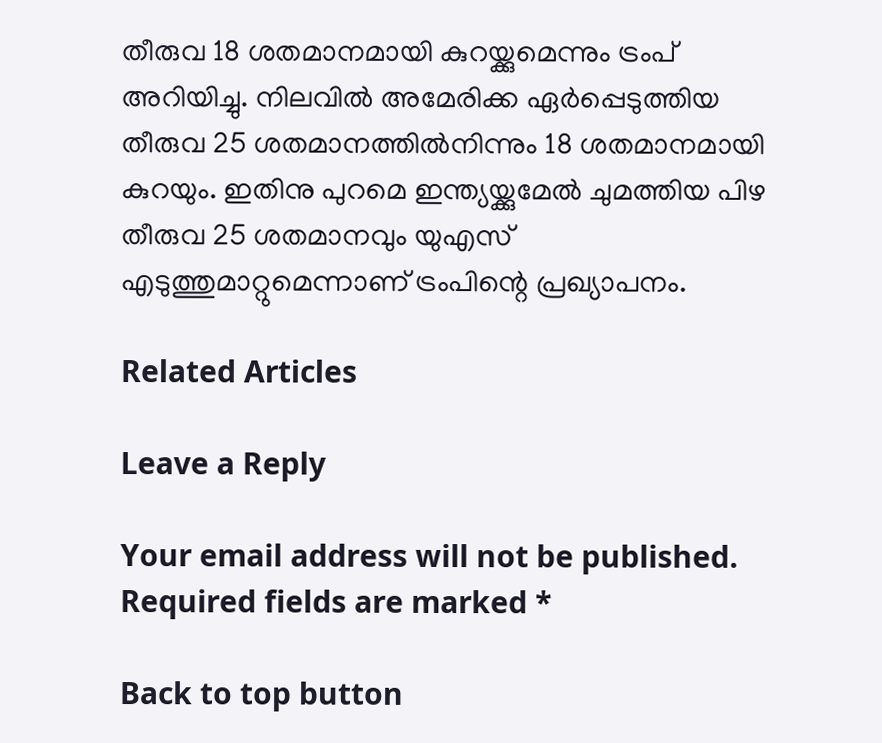തീരുവ 18 ശതമാനമായി കുറയ്ക്കുമെന്നും ട്രംപ് അറിയിച്ചു. നിലവില്‍ അമേരിക്ക ഏര്‍പ്പെടുത്തിയ തീരുവ 25 ശതമാനത്തില്‍നിന്നും 18 ശതമാനമായി കുറയും. ഇതിനു പുറമെ ഇന്ത്യയ്ക്കുമേല്‍ ചുമത്തിയ പിഴ തീരുവ 25 ശതമാനവും യുഎസ് എടുത്തുമാറ്റുമെന്നാണ് ട്രംപിന്റെ പ്രഖ്യാപനം.

Related Articles

Leave a Reply

Your email address will not be published. Required fields are marked *

Back to top button